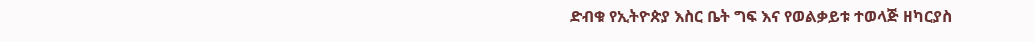ድብቁ የኢትዮጵያ እስር ቤት ግፍ እና የወልቃይቱ ተወላጅ ዘካርያስ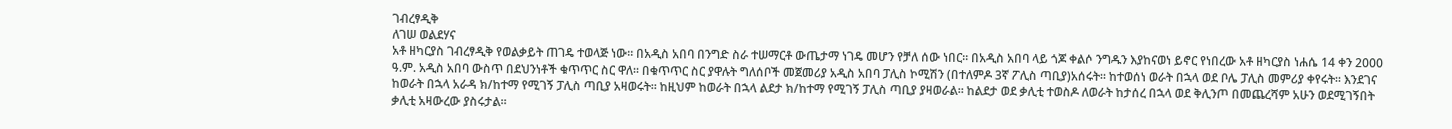ገብረፃዲቅ
ለገሠ ወልደሃና
አቶ ዘካርያስ ገብረፃዲቅ የወልቃይት ጠገዴ ተወላጅ ነው። በአዲስ አበባ በንግድ ስራ ተሠማርቶ ውጤታማ ነገዴ መሆን የቻለ ሰው ነበር። በአዲስ አበባ ላይ ጎጆ ቀልሶ ንግዱን እያከናወነ ይኖር የነበረው አቶ ዘካርያስ ነሐሴ 14 ቀን 2000 ዓ.ም. አዲስ አበባ ውስጥ በደህንነቶች ቁጥጥር ስር ዋለ። በቁጥጥር ስር ያዋሉት ግለሰቦች መጀመሪያ አዲስ አበባ ፓሊስ ኮሚሽን (በተለምዶ 3ኛ ፖሊስ ጣቢያ)አሰሩት። ከተወሰነ ወራት በኋላ ወደ ቦሌ ፓሊስ መምሪያ ቀየሩት። እንደገና ከወራት በኋላ አራዳ ክ/ከተማ የሚገኝ ፓሊስ ጣቢያ አዛወሩት። ከዚህም ከወራት በኋላ ልደታ ክ/ከተማ የሚገኝ ፓሊስ ጣቢያ ያዛወራል። ከልደታ ወደ ቃሊቲ ተወስዶ ለወራት ከታሰረ በኋላ ወደ ቅሊንጦ በመጨረሻም አሁን ወደሚገኝበት ቃሊቲ አዛውረው ያስሩታል።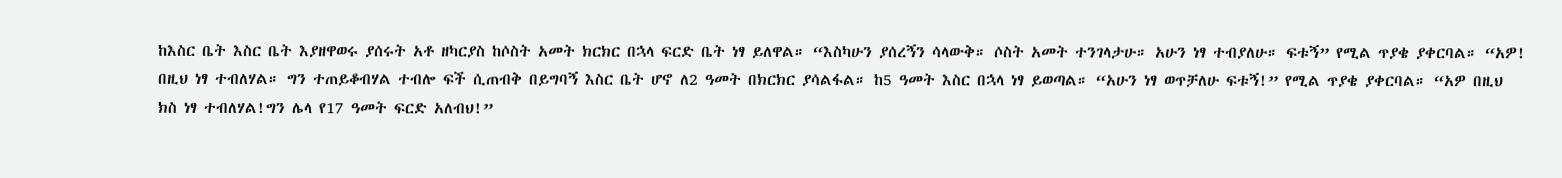ከእስር ቤት እስር ቤት እያዘዋወሩ ያሰሩት አቶ ዘካርያስ ከሶስት አመት ክርክር በኋላ ፍርድ ቤት ነፃ ይለዋል። “እስካሁን ያሰረኝን ሳላውቅ። ሶስት አመት ተንገላታሁ። አሁን ነፃ ተብያለሁ። ፍቱኝ” የሚል ጥያቄ ያቀርባል። “አዎ! በዚህ ነፃ ተብለሃል። ግን ተጠይቆብሃል ተብሎ ፍች ሲጠብቅ በይግባኝ እስር ቤት ሆኖ ለ2 ዓመት በክርክር ያሳልፋል። ከ5 ዓመት እስር በኋላ ነፃ ይወጣል። “አሁን ነፃ ወጥቻለሁ ፍቱኝ!” የሚል ጥያቄ ያቀርባል። “አዎ በዚህ ክስ ነፃ ተብለሃል!ግን ሌላ የ17 ዓመት ፍርድ አለብህ!”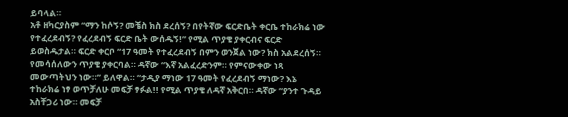ይባላል።
አቶ ዘካርያስም “ማን ከሶኝ? መቼስ ክስ ደረሰኝ? በየትኛው ፍርድቤት ቀርቤ ተከራክሬ ነው የተፈረደብኝ? የፈረደብኝ ፍርድ ቤት ውሰዱኝ!” የሚል ጥያቄ ያቀርብና ፍርድ ይወስዱታል። ፍርድ ቀርቦ “17 ዓመት የተፈረደብኝ በምን ወንጀል ነው? ክስ አልደረሰኝ። የመሳሰለውን ጥያቄ ያቀርባል። ዳኛው “እኛ አልፈረድንም። የምናውቀው ነጻ መውጣትህን ነው።” ይለዋል። “ታዲያ ማነው 17 ዓመት የፈረደብኝ ማነው? እኔ ተከራክሬ ነፃ ወጥቻለሁ መፍቻ ፃፉል!! የሚል ጥያቄ ለዳኛ አቅርበ። ዳኛው “ያንተ ጉዳይ አስቸጋሪ ነው። መፍቻ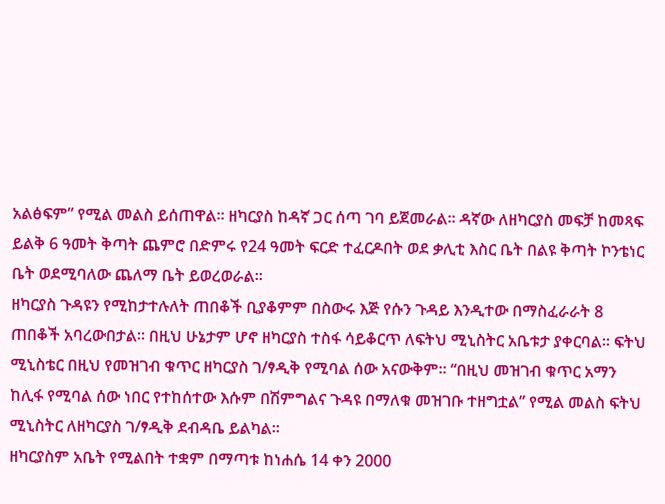አልፅፍም” የሚል መልስ ይሰጠዋል። ዘካርያስ ከዳኛ ጋር ሰጣ ገባ ይጀመራል። ዳኛው ለዘካርያስ መፍቻ ከመጻፍ ይልቅ 6 ዓመት ቅጣት ጨምሮ በድምሩ የ24 ዓመት ፍርድ ተፈርዶበት ወደ ቃሊቲ እስር ቤት በልዩ ቅጣት ኮንቴነር ቤት ወደሚባለው ጨለማ ቤት ይወረወራል።
ዘካርያስ ጉዳዩን የሚከታተሉለት ጠበቆች ቢያቆምም በስውሩ እጅ የሱን ጉዳይ እንዲተው በማስፈራራት 8 ጠበቆች አባረውበታል። በዚህ ሁኔታም ሆኖ ዘካርያስ ተስፋ ሳይቆርጥ ለፍትህ ሚኒስትር አቤቱታ ያቀርባል። ፍትህ ሚኒስቴር በዚህ የመዝገብ ቁጥር ዘካርያስ ገ/ፃዲቅ የሚባል ሰው አናውቅም። “በዚህ መዝገብ ቁጥር አማን ከሊፋ የሚባል ሰው ነበር የተከሰተው እሱም በሽምግልና ጉዳዩ በማለቁ መዝገቡ ተዘግቷል” የሚል መልስ ፍትህ ሚኒስትር ለዘካርያስ ገ/ፃዲቅ ደብዳቤ ይልካል።
ዘካርያስም አቤት የሚልበት ተቋም በማጣቱ ከነሐሴ 14 ቀን 2000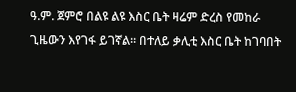ዓ.ም. ጀምሮ በልዩ ልዩ እስር ቤት ዛሬም ድረስ የመከራ ጊዜውን እየገፋ ይገኛል። በተለይ ቃሊቲ እስር ቤት ከገባበት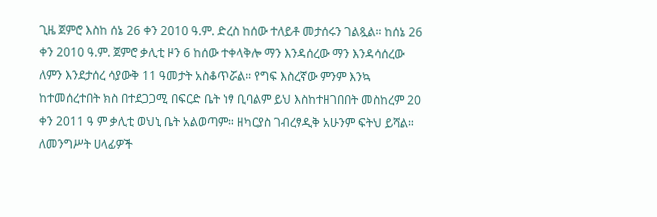ጊዜ ጀምሮ እስከ ሰኔ 26 ቀን 2010 ዓ.ም. ድረስ ከሰው ተለይቶ መታሰሩን ገልጿል። ከሰኔ 26 ቀን 2010 ዓ.ም. ጀምሮ ቃሊቲ ዞን 6 ከሰው ተቀላቅሎ ማን እንዳሰረው ማን እንዳሳሰረው ለምን እንደታሰረ ሳያውቅ 11 ዓመታት አስቆጥሯል። የግፍ እስረኛው ምንም እንኳ ከተመሰረተበት ክስ በተደጋጋሚ በፍርድ ቤት ነፃ ቢባልም ይህ እስከተዘገበበት መስከረም 20 ቀን 2011 ዓ ም ቃሊቲ ወህኒ ቤት አልወጣም። ዘካርያስ ገብረፃዲቅ አሁንም ፍትህ ይሻል።
ለመንግሥት ሀላፊዎች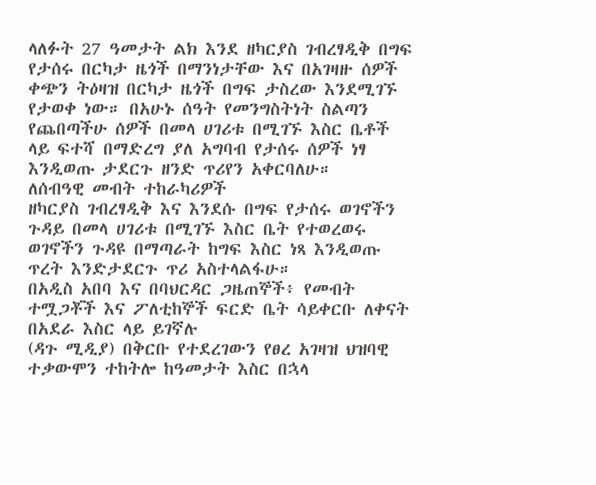ላለፉት 27 ዓመታት ልክ እንደ ዘካርያስ ገብረፃዲቅ በግፍ የታሰሩ በርካታ ዜጎች በማንነታቸው እና በአገዛዙ ሰዎች ቀጭን ትዕዛዝ በርካታ ዜጎች በግፍ ታስረው እንደሚገኙ የታወቀ ነው። በአሁኑ ሰዓት የመንግስትነት ስልጣን የጨበጣችሁ ሰዎች በመላ ሀገሪቱ በሚገኙ እስር ቤቶች ላይ ፍተሻ በማድረግ ያለ አግባብ የታሰሩ ሰዎች ነፃ እንዲወጡ ታደርጉ ዘንድ ጥሪየን አቀርባለሁ።
ለሰብዓዊ መብት ተከራካሪዎች
ዘካርያስ ገብረፃዲቅ እና እንደሱ በግፍ የታሰሩ ወገኖችን ጉዳይ በመላ ሀገሪቱ በሚገኙ እስር ቤት የተወረወሩ ወገኖችን ጉዳዩ በማጣራት ከግፍ እስር ነጻ እንዲወጡ ጥረት እንድታደርጉ ጥሪ አስተላልፋሁ።
በአዲስ አበባ እና በባህርዳር ጋዜጠኞች፥ የመብት ተሟጋቾች እና ፖለቲከኞች ፍርድ ቤት ሳይቀርቡ ለቀናት በአደራ እስር ላይ ይገኛሉ
(ዳጉ ሚዲያ) በቅርቡ የተደረገውን የፀረ አገዛዝ ህዝባዊ ተቃውሞን ተከትሎ ከዓመታት እስር በኋላ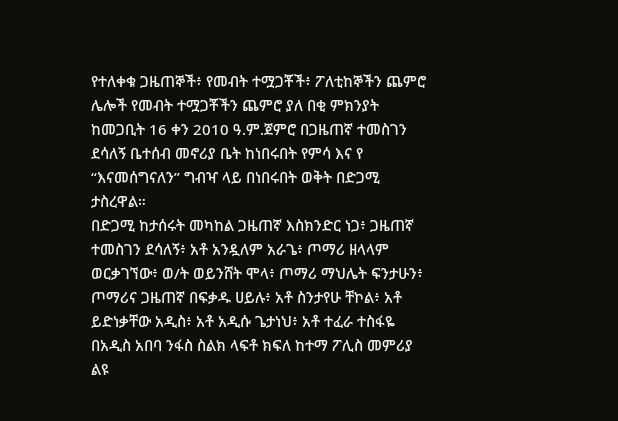የተለቀቁ ጋዜጠኞች፥ የመብት ተሟጋቾች፥ ፖለቲከኞችን ጨምሮ ሌሎች የመብት ተሟጋቾችን ጨምሮ ያለ በቂ ምክንያት ከመጋቢት 16 ቀን 2010 ዓ.ም.ጀምሮ በጋዜጠኛ ተመስገን ደሳለኝ ቤተሰብ መኖሪያ ቤት ከነበሩበት የምሳ እና የ “እናመሰግናለን” ግብዣ ላይ በነበሩበት ወቅት በድጋሚ ታስረዋል።
በድጋሚ ከታሰሩት መካከል ጋዜጠኛ እስክንድር ነጋ፥ ጋዜጠኛ ተመስገን ደሳለኝ፥ አቶ አንዷለም አራጌ፥ ጦማሪ ዘላላም ወርቃገኘው፥ ወ/ት ወይንሸት ሞላ፥ ጦማሪ ማህሌት ፍንታሁን፥ ጦማሪና ጋዜጠኛ በፍቃዱ ሀይሉ፥ አቶ ስንታየሁ ቸኮል፥ አቶ ይድነቃቸው አዲስ፥ አቶ አዲሱ ጌታነህ፥ አቶ ተፈራ ተስፋዬ በአዲስ አበባ ንፋስ ስልክ ላፍቶ ክፍለ ከተማ ፖሊስ መምሪያ ልዩ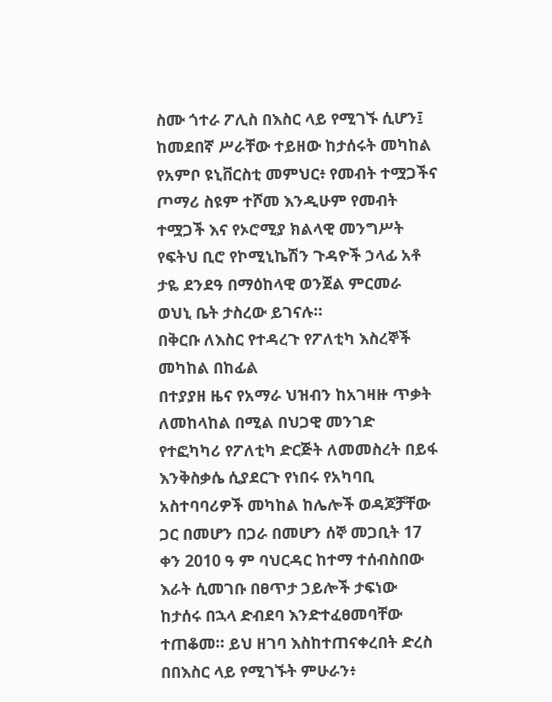ስሙ ጎተራ ፖሊስ በእስር ላይ የሚገኙ ሲሆን፤ ከመደበኛ ሥራቸው ተይዘው ከታሰሩት መካከል የአምቦ ዩኒቨርስቲ መምህር፥ የመብት ተሟጋችና ጦማሪ ስዩም ተሾመ እንዲሁም የመብት ተሟጋች እና የኦሮሚያ ክልላዊ መንግሥት የፍትህ ቢሮ የኮሚኒኬሽን ጉዳዮች ኃላፊ አቶ ታዬ ደንደዓ በማዕከላዊ ወንጀል ምርመራ ወህኒ ቤት ታስረው ይገናሉ።
በቅርቡ ለእስር የተዳረጉ የፖለቲካ እስረኞች መካከል በከፊል
በተያያዘ ዜና የአማራ ህዝብን ከአገዛዙ ጥቃት ለመከላከል በሚል በህጋዊ መንገድ የተፎካካሪ የፖለቲካ ድርጅት ለመመስረት በይፋ እንቅስቃሴ ሲያደርጉ የነበሩ የአካባቢ አስተባባሪዎች መካከል ከሌሎች ወዳጆቻቸው ጋር በመሆን በጋራ በመሆን ሰኞ መጋቢት 17 ቀን 2010 ዓ ም ባህርዳር ከተማ ተሰብስበው እራት ሲመገቡ በፀጥታ ኃይሎች ታፍነው ከታሰሩ በኋላ ድብደባ እንድተፈፀመባቸው ተጠቆመ። ይህ ዘገባ እስከተጠናቀረበት ድረስ በበእስር ላይ የሚገኙት ምሁራን፥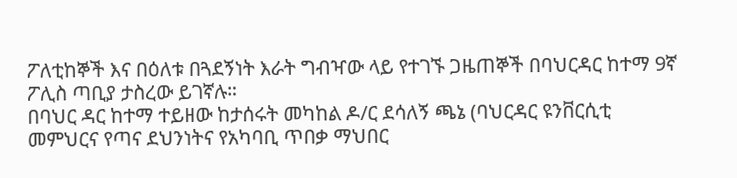ፖለቲከኞች እና በዕለቱ በጓደኝነት እራት ግብዣው ላይ የተገኙ ጋዜጠኞች በባህርዳር ከተማ 9ኛ ፖሊስ ጣቢያ ታስረው ይገኛሉ።
በባህር ዳር ከተማ ተይዘው ከታሰሩት መካከል ዶ/ር ደሳለኝ ጫኔ (ባህርዳር ዩንቨርሲቲ መምህርና የጣና ደህንነትና የአካባቢ ጥበቃ ማህበር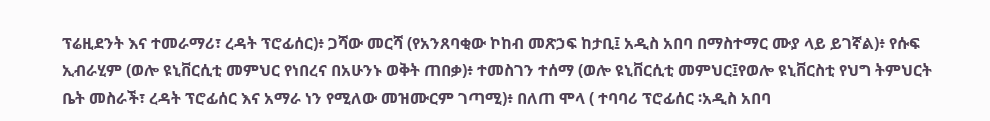ፕሬዚደንት እና ተመራማሪ፣ ረዳት ፕሮፊሰር)፥ ጋሻው መርሻ (የአንጸባቂው ኮከብ መጽኃፍ ከታቢ፤ አዲስ አበባ በማስተማር ሙያ ላይ ይገኛል)፥ የሱፍ ኢብራሂም (ወሎ ዩኒቨርሲቲ መምህር የነበረና በአሁንኑ ወቅት ጠበቃ)፥ ተመስገን ተሰማ (ወሎ ዩኒቨርሲቲ መምህር፤የወሎ ዩኒቨርስቲ የህግ ትምህርት ቤት መስራች፣ ረዳት ፕሮፊሰር እና አማራ ነን የሚለው መዝሙርም ገጣሚ)፥ በለጠ ሞላ ( ተባባሪ ፕሮፊሰር ፡አዲስ አበባ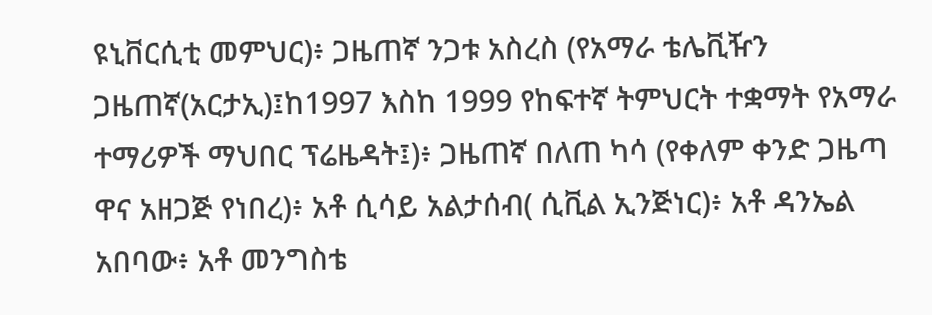ዩኒቨርሲቲ መምህር)፥ ጋዜጠኛ ንጋቱ አስረስ (የአማራ ቴሌቪዥን ጋዜጠኛ(አርታኢ)፤ከ1997 እስከ 1999 የከፍተኛ ትምህርት ተቋማት የአማራ ተማሪዎች ማህበር ፕሬዜዳት፤)፥ ጋዜጠኛ በለጠ ካሳ (የቀለም ቀንድ ጋዜጣ ዋና አዘጋጅ የነበረ)፥ አቶ ሲሳይ አልታሰብ( ሲቪል ኢንጅነር)፥ አቶ ዳንኤል አበባው፥ አቶ መንግስቴ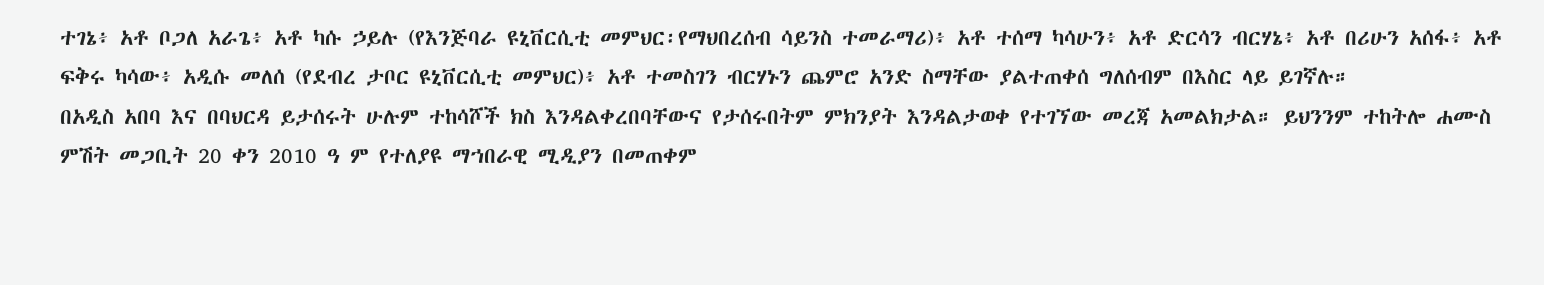ተገኔ፥ አቶ ቦጋለ አራጌ፥ አቶ ካሱ ኃይሉ (የእንጅባራ ዩኒቨርሲቲ መምህር፡የማህበረሰብ ሳይንስ ተመራማሪ)፥ አቶ ተሰማ ካሳሁን፥ አቶ ድርሳን ብርሃኔ፥ አቶ በሪሁን አሰፋ፥ አቶ ፍቅሩ ካሳው፥ አዲሱ መለሰ (የደብረ ታቦር ዩኒቨርሲቲ መምህር)፥ አቶ ተመስገን ብርሃኑን ጨምሮ አንድ ስማቸው ያልተጠቀሰ ግለሰብም በእስር ላይ ይገኛሉ።
በአዲስ አበባ እና በባህርዳ ይታሰሩት ሁሉም ተከሳሾች ክስ እንዳልቀረበባቸውና የታሰሩበትም ምክንያት እንዳልታወቀ የተገኘው መረጃ አመልክታል። ይህንንም ተከትሎ ሐሙስ ምሽት መጋቢት 20 ቀን 2010 ዓ ም የተለያዩ ማኀበራዊ ሚዲያን በመጠቀም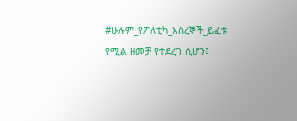#ሁሉም_የፖለቲካ_እስረኞች_ይፈቱ የሚል ዘመቻ የተደረገ ሲሆን፤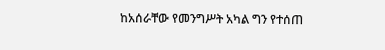ከአሰራቸው የመንግሥት አካል ግን የተሰጠ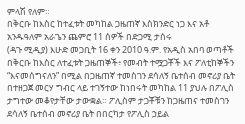ምላሽ የለም።
በቅርቡ ከእስር ከተፈቱት መካከል ጋዜጠኛ እስክንድር ነጋ እና አቶ አንዱዓለም አራጌን ጨምሮ 11 ሰዎች በድጋሚ ታሰሩ
(ዳጉ ሚዲያ) እሁድ መጋቢት 16 ቀን 2010 ዓ.ም. የአዲስ አበባ ወጣቶች በቅርቡ ከእስር ለተፈቱት ጋዜጠኞች፥ የመብት ተሟጋቾች እና ፖለቲከኞችን “እናመሰግናለን” በሚል በጋዜጠኛ ተመስገን ደሳለኝ ቤተሰብ መኖሪያ ቤት በተዘጋጀ መርሃ ግብር ላይ ተገኝተው ከነበሩት መካከል 11 ያህሉ በፖሊስ ታግተው መቆየታቸው ታውቋል። ፖሊስም ታጋቾቹን ከጋዜጠና ተመስገን ደሳለኝ ቤተሰብ መኖሪያ ቤት በበርካታ የፖሊስ ኃይል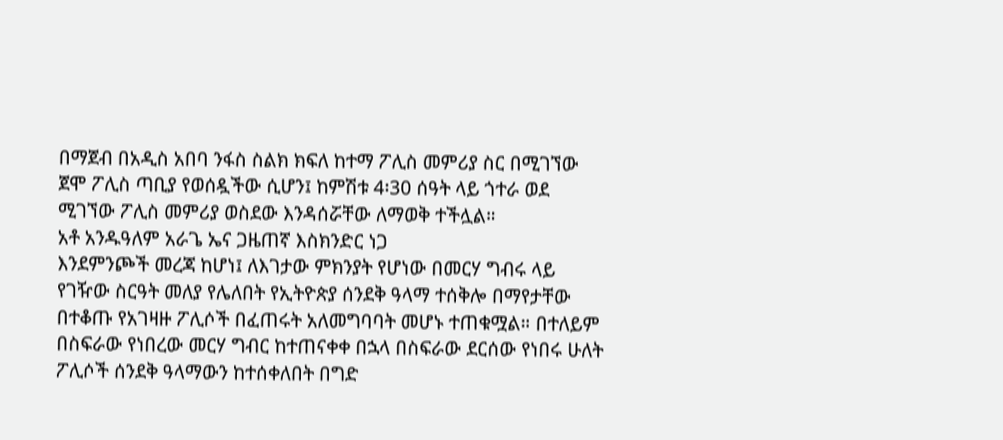በማጀብ በአዲስ አበባ ንፋስ ስልክ ክፍለ ከተማ ፖሊስ መምሪያ ስር በሚገኘው ጀሞ ፖሊስ ጣቢያ የወሰዷችው ሲሆን፤ ከምሽቱ 4፡30 ሰዓት ላይ ጎተራ ወደ ሚገኘው ፖሊስ መምሪያ ወስደው እንዳሰሯቸው ለማወቅ ተችሏል።
አቶ አንዱዓለም አራጌ ኤና ጋዜጠኛ እስክንድር ነጋ
እንደምንጮች መረጃ ከሆነ፤ ለእገታው ምክንያት የሆነው በመርሃ ግብሩ ላይ የገዥው ስርዓት መለያ የሌለበት የኢትዮጵያ ሰንደቅ ዓላማ ተሰቅሎ በማየታቸው በተቆጡ የአገዛዙ ፖሊሶች በፈጠሩት አለመግባባት መሆኑ ተጠቁሟል። በተለይም በስፍራው የነበረው መርሃ ግብር ከተጠናቀቀ በኋላ በስፍራው ደርሰው የነበሩ ሁለት ፖሊሶች ሰንደቅ ዓላማውን ከተሰቀለበት በግድ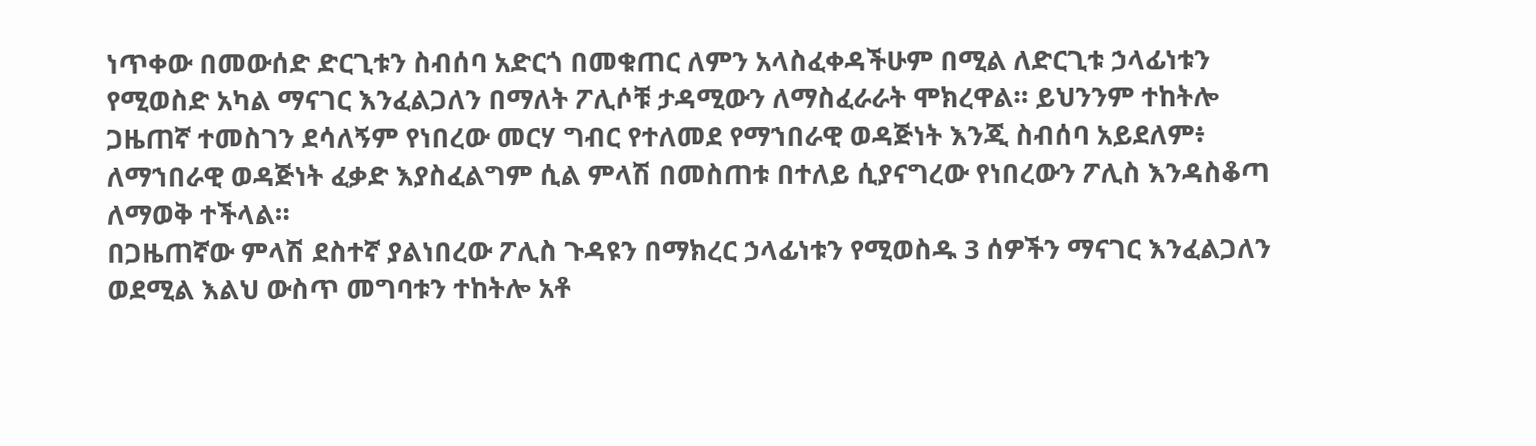ነጥቀው በመውሰድ ድርጊቱን ስብሰባ አድርጎ በመቁጠር ለምን አላስፈቀዳችሁም በሚል ለድርጊቱ ኃላፊነቱን የሚወስድ አካል ማናገር እንፈልጋለን በማለት ፖሊሶቹ ታዳሚውን ለማስፈራራት ሞክረዋል። ይህንንም ተከትሎ ጋዜጠኛ ተመስገን ደሳለኝም የነበረው መርሃ ግብር የተለመደ የማኀበራዊ ወዳጅነት እንጂ ስብሰባ አይደለም፥ ለማኀበራዊ ወዳጅነት ፈቃድ እያስፈልግም ሲል ምላሽ በመስጠቱ በተለይ ሲያናግረው የነበረውን ፖሊስ እንዳስቆጣ ለማወቅ ተችላል።
በጋዜጠኛው ምላሽ ደስተኛ ያልነበረው ፖሊስ ጉዳዩን በማክረር ኃላፊነቱን የሚወስዱ 3 ሰዎችን ማናገር እንፈልጋለን ወደሚል እልህ ውስጥ መግባቱን ተከትሎ አቶ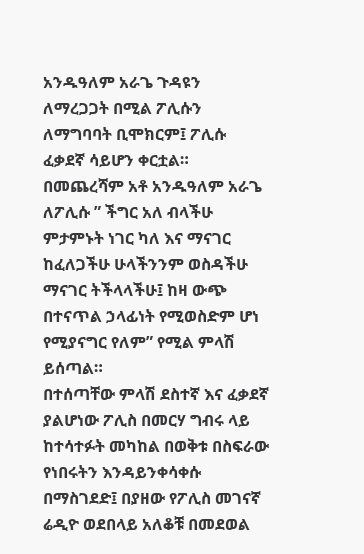አንዱዓለም አራጌ ጉዳዩን ለማረጋጋት በሚል ፖሊሱን ለማግባባት ቢሞክርም፤ ፖሊሱ ፈቃደኛ ሳይሆን ቀርቷል። በመጨረሻም አቶ አንዱዓለም አራጌ ለፖሊሱ ” ችግር አለ ብላችሁ ምታምኑት ነገር ካለ እና ማናገር ከፈለጋችሁ ሁላችንንም ወስዳችሁ ማናገር ትችላላችሁ፤ ከዛ ውጭ በተናጥል ኃላፊነት የሚወስድም ሆነ የሚያናግር የለም” የሚል ምላሽ ይሰጣል።
በተሰጣቸው ምላሽ ደስተኛ እና ፈቃደኛ ያልሆነው ፖሊስ በመርሃ ግብሩ ላይ ከተሳተፉት መካከል በወቅቱ በስፍራው የነበሩትን እንዳይንቀሳቀሱ በማስገደድ፤ በያዘው የፖሊስ መገናኛ ሬዲዮ ወደበላይ አለቆቹ በመደወል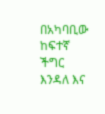በአካባቢው ከፍተኛ ችግር እንዳለ እና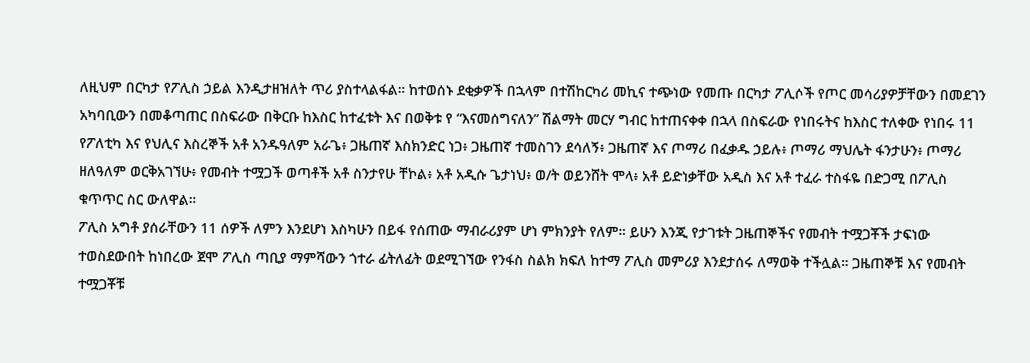ለዚህም በርካታ የፖሊስ ኃይል እንዲታዘዝለት ጥሪ ያስተላልፋል። ከተወሰኑ ደቂቃዎች በኋላም በተሽከርካሪ መኪና ተጭነው የመጡ በርካታ ፖሊሶች የጦር መሳሪያዎቻቸውን በመደገን አካባቢውን በመቆጣጠር በስፍራው በቅርቡ ከእስር ከተፈቱት እና በወቅቱ የ “እናመሰግናለን” ሽልማት መርሃ ግብር ከተጠናቀቀ በኋላ በስፍራው የነበሩትና ከእስር ተለቀው የነበሩ 11 የፖለቲካ እና የህሊና እስረኞች አቶ አንዱዓለም አራጌ፥ ጋዜጠኛ እስክንድር ነጋ፥ ጋዜጠኛ ተመስገን ደሳለኝ፥ ጋዜጠኛ እና ጦማሪ በፈቃዱ ኃይሉ፥ ጦማሪ ማህሌት ፋንታሁን፥ ጦማሪ ዘለዓለም ወርቅአገኘሁ፥ የመብት ተሟጋች ወጣቶች አቶ ስንታየሁ ቸኮል፥ አቶ አዲሱ ጌታነህ፥ ወ/ት ወይንሸት ሞላ፥ አቶ ይድነቃቸው አዲስ እና አቶ ተፈራ ተስፋዬ በድጋሚ በፖሊስ ቁጥጥር ስር ውለዋል።
ፖሊስ አግቶ ያሰራቸውን 11 ሰዎች ለምን እንደሆነ እስካሁን በይፋ የሰጠው ማብራሪያም ሆነ ምክንያት የለም። ይሁን እንጂ የታገቱት ጋዜጠኞችና የመብት ተሟጋቾች ታፍነው ተወስደውበት ከነበረው ጀሞ ፖሊስ ጣቢያ ማምሻውን ጎተራ ፊትለፊት ወደሚገኘው የንፋስ ስልክ ክፍለ ከተማ ፖሊስ መምሪያ እንደታሰሩ ለማወቅ ተችሏል። ጋዜጠኞቹ እና የመብት ተሟጋቾቹ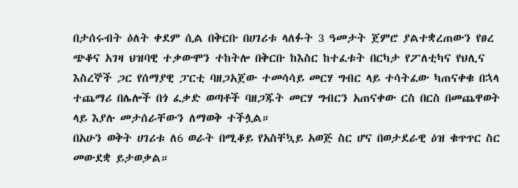በታሰሩብት ዕለት ቀደም ሲል በቅርቡ በሀገሪቱ ላለፉት 3 ዓመታት ጀምሮ ያልተቋረጠውን የፀረ ጭቆና አገዛ ህዝባዊ ተቃውሞን ተከትሎ በቅርቡ ከእስር ከተፈቱት በርካታ የፖለቲካና የህሊና እስረኞች ጋር የሰማያዊ ፓርቲ ባዘጋአጀው ተመሳሳይ መርሃ ግብር ላይ ተሳትፈው ካጠናቀቁ በኋላ ተጨማሪ በሌሎች በጎ ፈቃድ ወጣቶች ባዘጋጁት መርሃ ግብርን አጠናቀው ርስ በርስ በመጨዋወት ላይ እያሉ መታሰራቸውን ለማወቅ ተችሏል።
በአሁን ወቅት ሀገሪቱ ለ6 ወራት በሚቆይ የአስቸኳይ አወጅ ስር ሆና በወታደራዊ ዕዝ ቁጥጥር ስር መውደቋ ይታወቃል።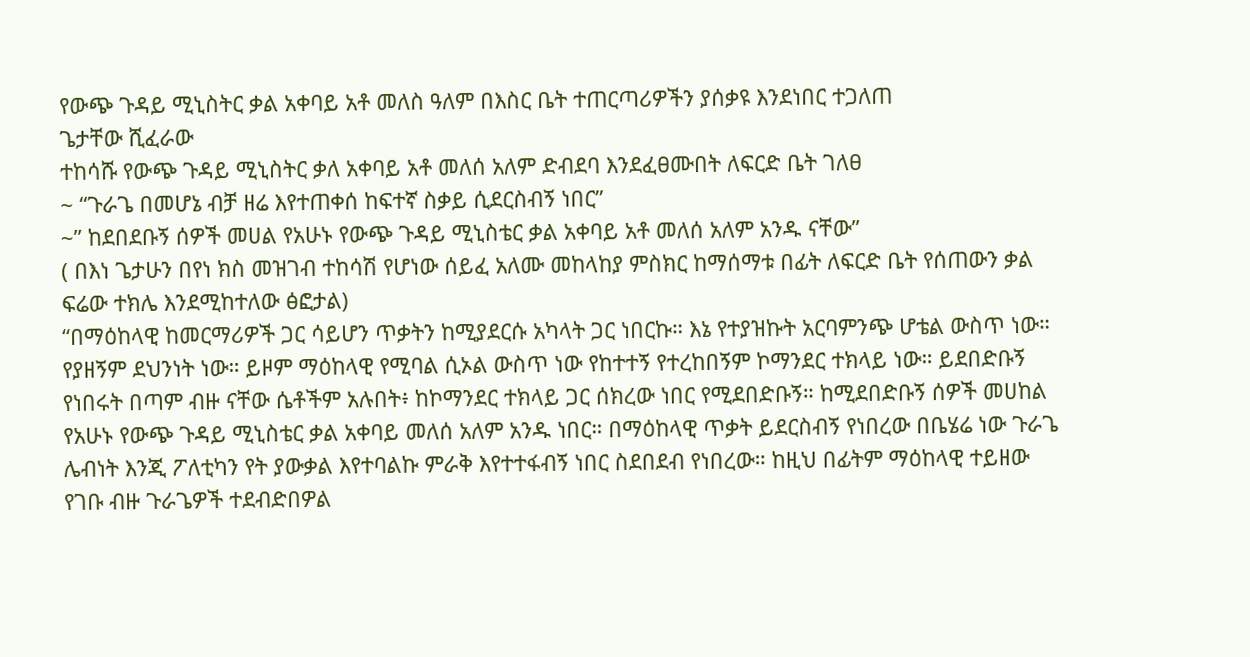የውጭ ጉዳይ ሚኒስትር ቃል አቀባይ አቶ መለስ ዓለም በእስር ቤት ተጠርጣሪዎችን ያሰቃዩ እንደነበር ተጋለጠ
ጌታቸው ሺፈራው
ተከሳሹ የውጭ ጉዳይ ሚኒስትር ቃለ አቀባይ አቶ መለሰ አለም ድብደባ እንደፈፀሙበት ለፍርድ ቤት ገለፀ
~ “ጉራጌ በመሆኔ ብቻ ዘሬ እየተጠቀሰ ከፍተኛ ስቃይ ሲደርስብኝ ነበር”
~” ከደበደቡኝ ሰዎች መሀል የአሁኑ የውጭ ጉዳይ ሚኒስቴር ቃል አቀባይ አቶ መለሰ አለም አንዱ ናቸው”
( በእነ ጌታሁን በየነ ክስ መዝገብ ተከሳሽ የሆነው ሰይፈ አለሙ መከላከያ ምስክር ከማሰማቱ በፊት ለፍርድ ቤት የሰጠውን ቃል ፍሬው ተክሌ እንደሚከተለው ፅፎታል)
“በማዕከላዊ ከመርማሪዎች ጋር ሳይሆን ጥቃትን ከሚያደርሱ አካላት ጋር ነበርኩ። እኔ የተያዝኩት አርባምንጭ ሆቴል ውስጥ ነው። የያዘኝም ደህንነት ነው። ይዞም ማዕከላዊ የሚባል ሲኦል ውስጥ ነው የከተተኝ የተረከበኝም ኮማንደር ተክላይ ነው። ይደበድቡኝ የነበሩት በጣም ብዙ ናቸው ሴቶችም አሉበት፥ ከኮማንደር ተክላይ ጋር ሰክረው ነበር የሚደበድቡኝ። ከሚደበድቡኝ ሰዎች መሀከል የአሁኑ የውጭ ጉዳይ ሚኒስቴር ቃል አቀባይ መለሰ አለም አንዱ ነበር። በማዕከላዊ ጥቃት ይደርስብኝ የነበረው በቤሄሬ ነው ጉራጌ ሌብነት እንጂ ፖለቲካን የት ያውቃል እየተባልኩ ምራቅ እየተተፋብኝ ነበር ስደበደብ የነበረው። ከዚህ በፊትም ማዕከላዊ ተይዘው የገቡ ብዙ ጉራጌዎች ተደብድበዎል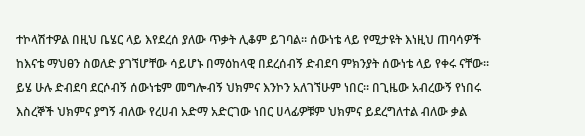ተኮላሽተዎል በዚህ ቤሄር ላይ እየደረሰ ያለው ጥቃት ሊቆም ይገባል። ሰውነቴ ላይ የሚታዩት እነዚህ ጠባሳዎች ከእናቴ ማህፀን ስወለድ ያገኘሆቸው ሳይሆኑ በማዕከላዊ በደረሰብኝ ድብደባ ምክንያት ሰውነቴ ላይ የቀሩ ናቸው። ይሄ ሁሉ ድብደባ ደርሶብኝ ሰውነቴም መግሎብኝ ህክምና እንኮን አለገኘሁም ነበር። በጊዜው አብረውኝ የነበሩ እስረኞች ህክምና ያግኝ ብለው የረሀብ አድማ አድርገው ነበር ሀላፊዎቹም ህክምና ይደረግለተል ብለው ቃል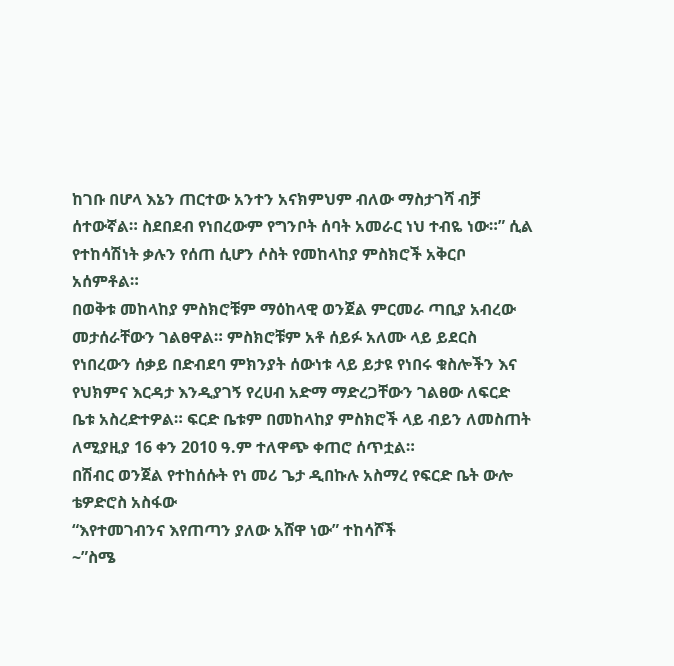ከገቡ በሆላ እኔን ጠርተው አንተን አናክምህም ብለው ማስታገሻ ብቻ ሰተውኛል። ስደበደብ የነበረውም የግንቦት ሰባት አመራር ነህ ተብዬ ነው።” ሲል የተከሳሽነት ቃሉን የሰጠ ሲሆን ሶስት የመከላከያ ምስክሮች አቅርቦ አሰምቶል።
በወቅቱ መከላከያ ምስክሮቹም ማዕከላዊ ወንጀል ምርመራ ጣቢያ አብረው መታሰራቸውን ገልፀዋል። ምስክሮቹም አቶ ሰይፉ አለሙ ላይ ይደርስ የነበረውን ሰቃይ በድብደባ ምክንያት ሰውነቱ ላይ ይታዩ የነበሩ ቁስሎችን እና የህክምና እርዳታ እንዲያገኝ የረሀብ አድማ ማድረጋቸውን ገልፀው ለፍርድ ቤቱ አስረድተዎል። ፍርድ ቤቱም በመከላከያ ምስክሮች ላይ ብይን ለመስጠት ለሚያዚያ 16 ቀን 2010 ዓ.ም ተለዋጭ ቀጠሮ ሰጥቷል።
በሽብር ወንጀል የተከሰሱት የነ መሪ ጌታ ዲበኩሉ አስማረ የፍርድ ቤት ውሎ
ቴዎድሮስ አስፋው
“እየተመገብንና እየጠጣን ያለው አሸዋ ነው” ተከሳሾች
~”ስሜ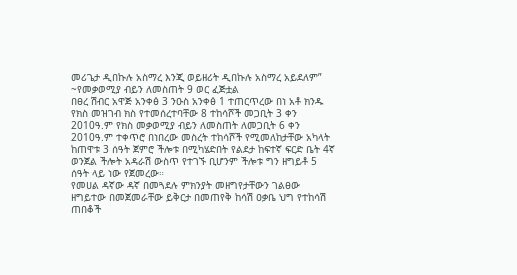መሪጌታ ዲበኩሉ አስማረ እንጂ ወይዘሪት ዲበኩሉ አስማረ አይደለም”
~የመቃወሚያ ብይን ለመስጠት 9 ወር ፈጅቷል
በፀረ ሽብር አዋጅ አንቀፅ 3 ንዑስ አንቀፅ 1 ተጠርጥረው በነ አቶ ክንዱ የክስ መዝገብ ክስ የተመሰረተባቸው 8 ተከሳሾች መጋቢት 3 ቀን 2010ዓ.ም የክስ መቃወሚያ ብይን ለመስጠት ለመጋቢት 6 ቀን 2010ዓ.ም ተቀጥሮ በነበረው መስረት ተከሳሾች የሚመለከታቸው አካላት ከጠዋቱ 3 ሰዓት ጀምሮ ችሎቱ በሚካሄድበት የልደታ ከፍተኛ ፍርድ ቤት 4ኛ ወንጀል ችሎት አዳራሽ ውስጥ የተገኙ ቢሆንም ችሎቱ ግን ዘግይቶ 5 ሰዓት ላይ ነው የጀመረው።
የመሀል ዳኛው ዳኛ በመጓደሉ ምክንያት መዘግየታቸውን ገልፀው ዘግይተው በመጀመራቸው ይቅርታ በመጠየቅ ከሳሽ ዐቃቤ ህግ የተከሳሽ ጠበቆች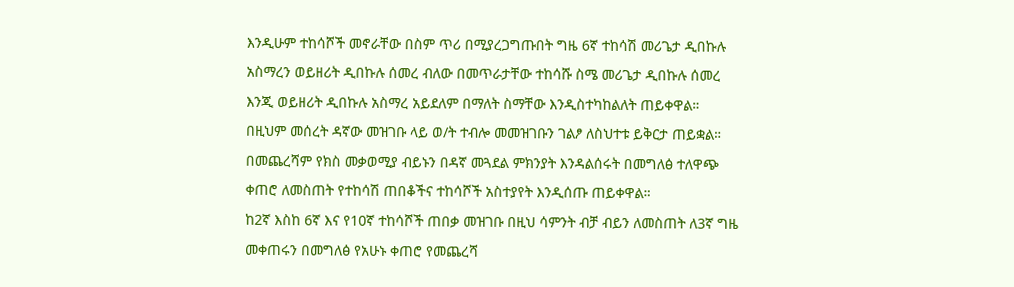እንዲሁም ተከሳሾች መኖራቸው በስም ጥሪ በሚያረጋግጡበት ግዜ 6ኛ ተከሳሽ መሪጌታ ዲበኩሉ አስማረን ወይዘሪት ዲበኩሉ ሰመረ ብለው በመጥራታቸው ተከሳሹ ስሜ መሪጌታ ዲበኩሉ ሰመረ እንጂ ወይዘሪት ዲበኩሉ አስማረ አይደለም በማለት ስማቸው እንዲስተካከልለት ጠይቀዋል።
በዚህም መሰረት ዳኛው መዝገቡ ላይ ወ/ት ተብሎ መመዝገቡን ገልፆ ለስህተቱ ይቅርታ ጠይቋል። በመጨረሻም የክስ መቃወሚያ ብይኑን በዳኛ መጓደል ምክንያት እንዳልሰሩት በመግለፅ ተለዋጭ ቀጠሮ ለመስጠት የተከሳሽ ጠበቆችና ተከሳሾች አስተያየት እንዲሰጡ ጠይቀዋል።
ከ2ኛ እስከ 6ኛ እና የ10ኛ ተከሳሾች ጠበቃ መዝገቡ በዚህ ሳምንት ብቻ ብይን ለመስጠት ለ3ኛ ግዜ መቀጠሩን በመግለፅ የአሁኑ ቀጠሮ የመጨረሻ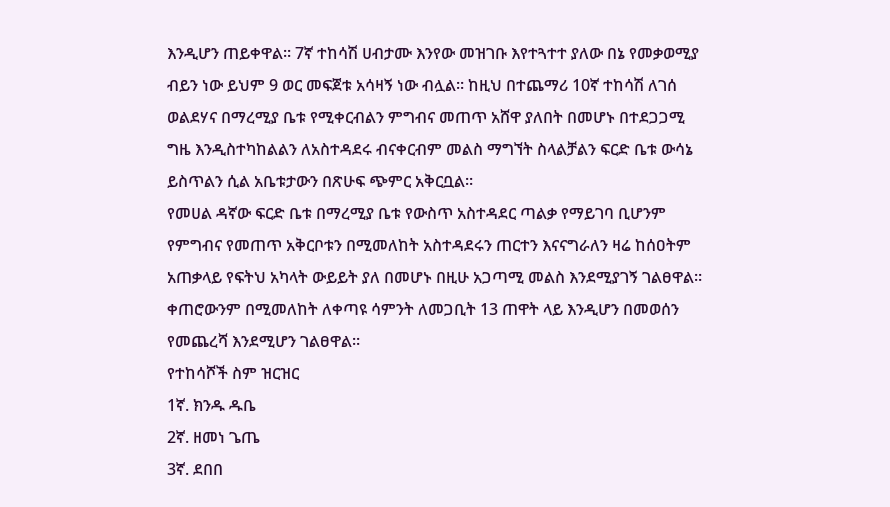እንዲሆን ጠይቀዋል። 7ኛ ተከሳሽ ሀብታሙ እንየው መዝገቡ እየተጓተተ ያለው በኔ የመቃወሚያ ብይን ነው ይህም 9 ወር መፍጀቱ አሳዛኝ ነው ብሏል። ከዚህ በተጨማሪ 10ኛ ተከሳሽ ለገሰ ወልደሃና በማረሚያ ቤቱ የሚቀርብልን ምግብና መጠጥ አሸዋ ያለበት በመሆኑ በተደጋጋሚ ግዜ እንዲስተካከልልን ለአስተዳደሩ ብናቀርብም መልስ ማግኘት ስላልቻልን ፍርድ ቤቱ ውሳኔ ይስጥልን ሲል አቤቱታውን በጽሁፍ ጭምር አቅርቧል።
የመሀል ዳኛው ፍርድ ቤቱ በማረሚያ ቤቱ የውስጥ አስተዳደር ጣልቃ የማይገባ ቢሆንም የምግብና የመጠጥ አቅርቦቱን በሚመለከት አስተዳደሩን ጠርተን እናናግራለን ዛሬ ከሰዐትም አጠቃላይ የፍትህ አካላት ውይይት ያለ በመሆኑ በዚሁ አጋጣሚ መልስ እንደሚያገኝ ገልፀዋል። ቀጠሮውንም በሚመለከት ለቀጣዩ ሳምንት ለመጋቢት 13 ጠዋት ላይ እንዲሆን በመወሰን የመጨረሻ እንደሚሆን ገልፀዋል።
የተከሳሾች ስም ዝርዝር
1ኛ. ክንዱ ዱቤ
2ኛ. ዘመነ ጌጤ
3ኛ. ደበበ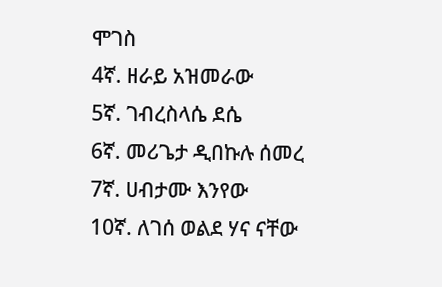ሞገስ
4ኛ. ዘራይ አዝመራው
5ኛ. ገብረስላሴ ደሴ
6ኛ. መሪጌታ ዲበኩሉ ሰመረ
7ኛ. ሀብታሙ እንየው
10ኛ. ለገሰ ወልደ ሃና ናቸው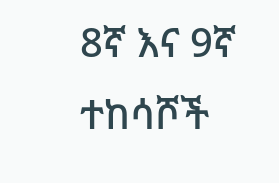8ኛ እና 9ኛ ተከሳሾች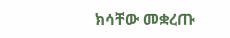ክሳቸው መቋረጡ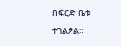በፍርድ ቤቱ ተገልፆል።